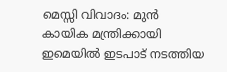മെസ്സി വിവാദം: മുൻ കായിക മന്ത്രിക്കായി ഇമെയിൽ ഇടപാട് നടത്തിയ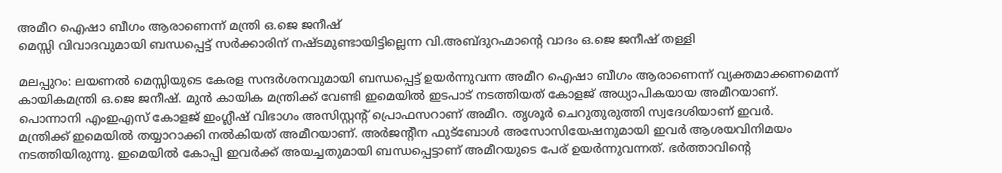അമീറ ഐഷാ ബീഗം ആരാണെന്ന് മന്ത്രി ഒ.ജെ ജനീഷ്
മെസ്സി വിവാദവുമായി ബന്ധപ്പെട്ട് സർക്കാരിന് നഷ്ടമുണ്ടായിട്ടില്ലെന്ന വി.അബ്ദുറഹ്മാന്റെ വാദം ഒ.ജെ ജനീഷ് തള്ളി

മലപ്പുറം: ലയണൽ മെസ്സിയുടെ കേരള സന്ദർശനവുമായി ബന്ധപ്പെട്ട് ഉയർന്നുവന്ന അമീറ ഐഷാ ബീഗം ആരാണെന്ന് വ്യക്തമാക്കണമെന്ന് കായികമന്ത്രി ഒ.ജെ ജനീഷ്. മുൻ കായിക മന്ത്രിക്ക് വേണ്ടി ഇമെയിൽ ഇടപാട് നടത്തിയത് കോളജ് അധ്യാപികയായ അമീറയാണ്. പൊന്നാനി എംഇഎസ് കോളജ് ഇംഗ്ലീഷ് വിഭാഗം അസിസ്റ്റന്റ് പ്രൊഫസറാണ് അമീറ. തൃശൂർ ചെറുതുരുത്തി സ്വദേശിയാണ് ഇവർ.
മന്ത്രിക്ക് ഇമെയിൽ തയ്യാറാക്കി നൽകിയത് അമീറയാണ്. അർജന്റീന ഫുട്ബോൾ അസോസിയേഷനുമായി ഇവർ ആശയവിനിമയം നടത്തിയിരുന്നു. ഇമെയിൽ കോപ്പി ഇവർക്ക് അയച്ചതുമായി ബന്ധപ്പെട്ടാണ് അമീറയുടെ പേര് ഉയർന്നുവന്നത്. ഭർത്താവിന്റെ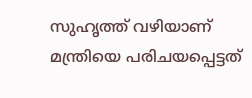സുഹൃത്ത് വഴിയാണ് മന്ത്രിയെ പരിചയപ്പെട്ടത്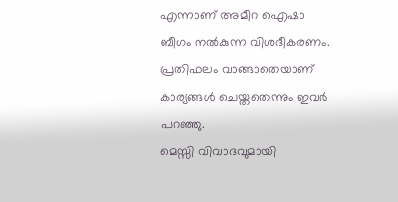എന്നാണ് അമീറ ഐഷാ ബീഗം നൽകുന്ന വിശദീകരണം. പ്രതിഫലം വാങ്ങാതെയാണ് കാര്യങ്ങൾ ചെയ്തതെന്നും ഇവർ പറഞ്ഞു.
മെസ്സി വിവാദവുമായി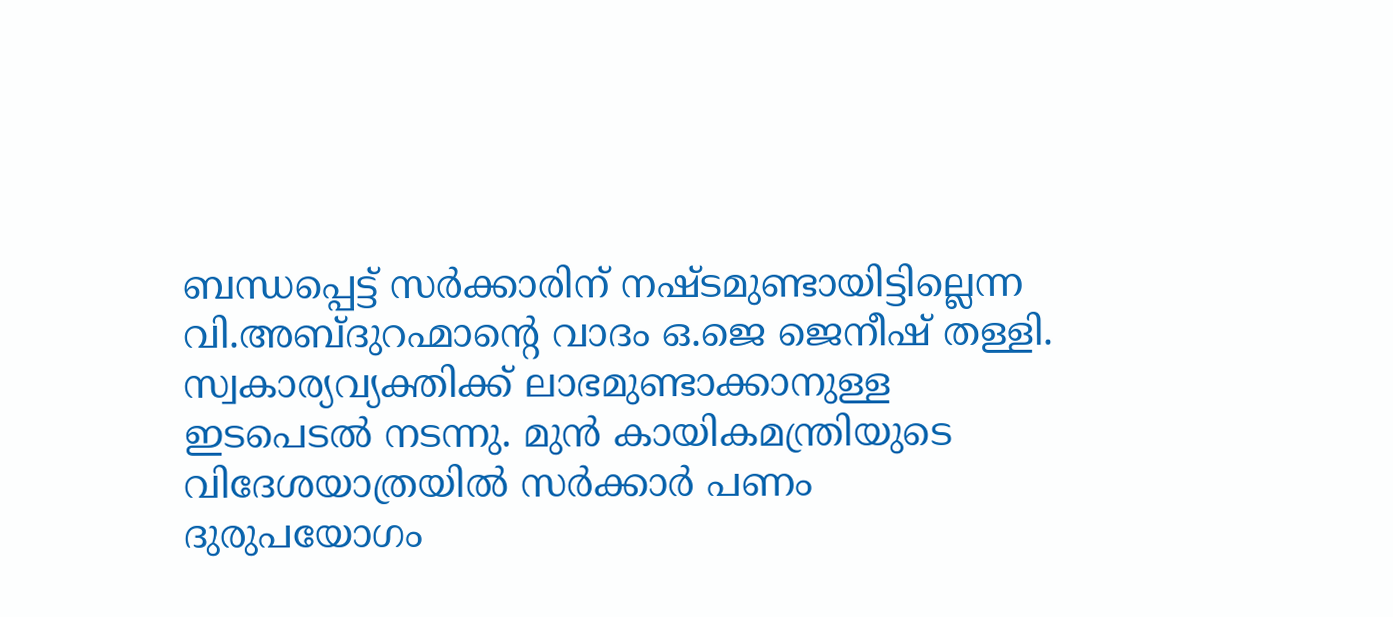ബന്ധപ്പെട്ട് സർക്കാരിന് നഷ്ടമുണ്ടായിട്ടില്ലെന്ന വി.അബ്ദുറഹ്മാന്റെ വാദം ഒ.ജെ ജെനീഷ് തള്ളി. സ്വകാര്യവ്യക്തിക്ക് ലാഭമുണ്ടാക്കാനുള്ള ഇടപെടൽ നടന്നു. മുൻ കായികമന്ത്രിയുടെ വിദേശയാത്രയിൽ സർക്കാർ പണം ദുരുപയോഗം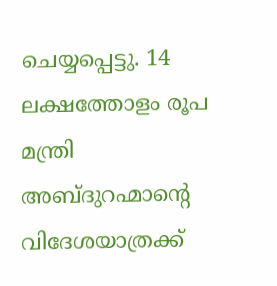ചെയ്യപ്പെട്ടു. 14 ലക്ഷത്തോളം രൂപ മന്ത്രി അബ്ദുറഹ്മാന്റെ വിദേശയാത്രക്ക്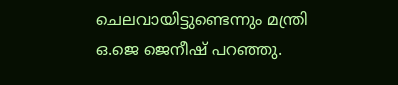ചെലവായിട്ടുണ്ടെന്നും മന്ത്രി ഒ.ജെ ജെനീഷ് പറഞ്ഞു.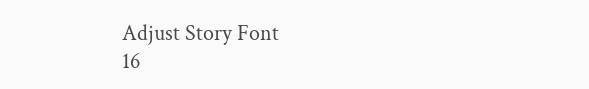Adjust Story Font
16